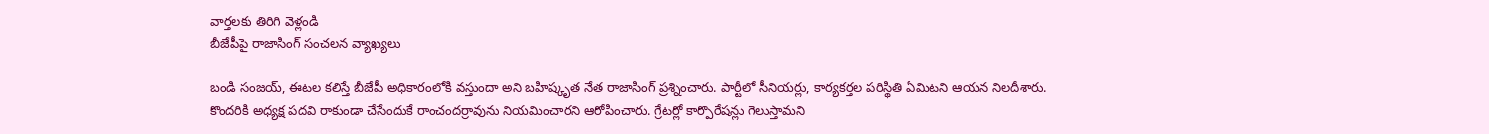వార్తలకు తిరిగి వెళ్లండి
బీజేపీపై రాజాసింగ్ సంచలన వ్యాఖ్యలు

బండి సంజయ్, ఈటల కలిస్తే బీజేపీ అధికారంలోకి వస్తుందా అని బహిష్కృత నేత రాజాసింగ్ ప్రశ్నించారు. పార్టీలో సీనియర్లు, కార్యకర్తల పరిస్థితి ఏమిటని ఆయన నిలదీశారు.
కొందరికి అధ్యక్ష పదవి రాకుండా చేసేందుకే రాంచందర్రావును నియమించారని ఆరోపించారు. గ్రేటర్లో కార్పొరేషన్లు గెలుస్తామని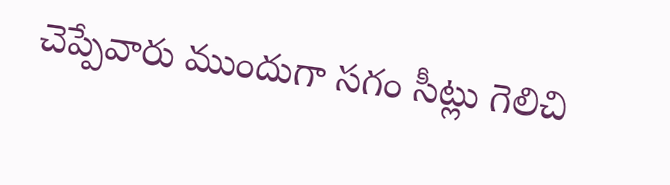చెప్పేవారు ముందుగా సగం సీట్లు గెలిచి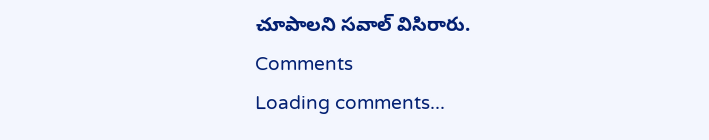చూపాలని సవాల్ విసిరారు.
Comments
Loading comments...